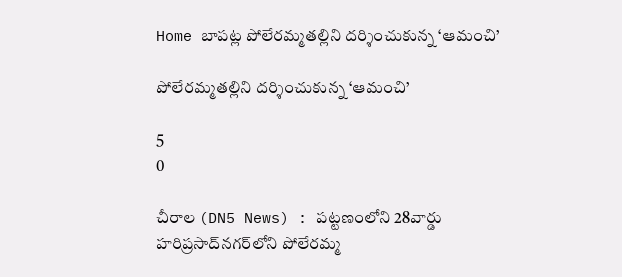Home బాపట్ల పోలేరమ్మతల్లిని దర్శించుకున్న ‘ఆమంచి’

పోలేరమ్మతల్లిని దర్శించుకున్న ‘ఆమంచి’

5
0

చీరాల (DN5 News) : పట్టణంలోని 28వార్డు హరిప్రసాద్‌నగర్‌లోని పోలేరమ్మ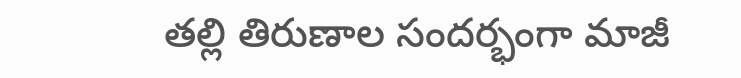తల్లి తిరుణాల సందర్భంగా మాజీ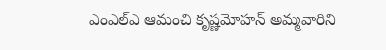ఎంఎల్‌ఎ ఆమంచి కృష్ణమోహన్‌ అమ్మవారిని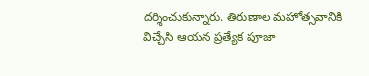దర్శించుకున్నారు. తిరుణాల మహోత్సవానికి విచ్చేసి ఆయన ప్రత్యేక పూజా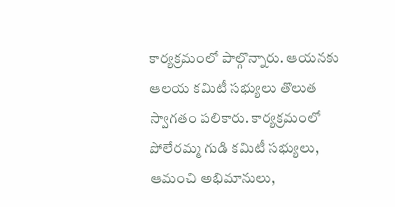కార్యక్రమంలో పాల్గొన్నారు. ఆయనకు ఆలయ కమిటీ సభ్యులు తొలుత స్వాగతం పలికారు. కార్యక్రమంలో పోలేరమ్మ గుడి కమిటీ సభ్యులు, ఆమంచి అభిమానులు,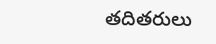తదితరులు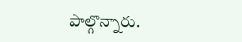పాల్గొన్నారు.